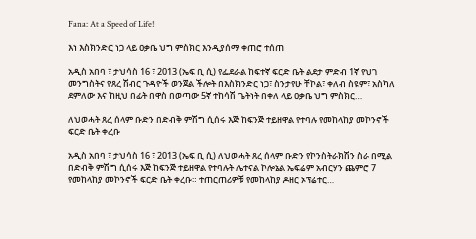Fana: At a Speed of Life!

እነ እስክንድር ነጋ ላይ ዐቃቤ ህግ ምስክር እንዲያሰማ ቀጠሮ ተሰጠ

አዲስ አበባ ፣ ታህሳስ 16 ፣ 2013 (ኤፍ ቢ ሲ) የፌደራል ከፍተኛ ፍርድ ቤት ልደታ ምድብ 1ኛ የህገ መንግስትና የጸረ ሽብር ጉዳዮች ወንጀል ችሎት በእስክንድር ነጋ፣ ስንታየሁ ቸኮል፣ ቀለብ ስዩም፣ አስካለ ደምለው እና ከዚህ በፊት በዋስ በወጣው 5ኛ ተከሳሽ ጌትነት በቀለ ላይ ዐቃቤ ህግ ምስክር…

ለህወሓት ጸረ ሰላም ቡድን በድብቅ ምሽግ ሲሰሩ እጅ ከፍንጅ ተይዘዋል የተባሉ የመከላከያ መኮንኖች ፍርድ ቤት ቀረቡ

አዲስ አበባ ፣ ታህሳስ 16 ፣ 2013 (ኤፍ ቢ ሲ) ለህወሓት ጸረ ሰላም ቡድን የኮንስትራክሽን ስራ በሚል በድብቅ ምሽግ ሲሰሩ እጅ ከፍንጅ ተይዘዋል የተባሉት ሌተናል ኮሎኔል ኤፍሬም አብርሃን ጨምሮ 7 የመከላከያ መኮንኖች ፍርድ ቤት ቀረቡ። ተጠርጠሪዎቹ የመከላከያ ዶዘር ኦፕሬተር…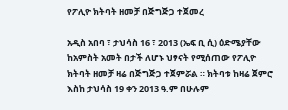የፖሊዮ ክትባት ዘመቻ በጅግጅጋ ተጀመረ

አዲስ አበባ ፣ ታህሳስ 16 ፣ 2013 (ኤፍ ቢ ሲ) ዕድሜያቸው ከአምስት አመት በታች ለሆኑ ህፃናት የሚሰጠው የፖሊዮ ክትባት ዘመቻ ዛሬ በጅግጅጋ ተጀምሯል ። ክትባቱ ከዛሬ ጀምሮ እስከ ታህሳስ 19 ቀን 2013 ዓ.ም በሁሉም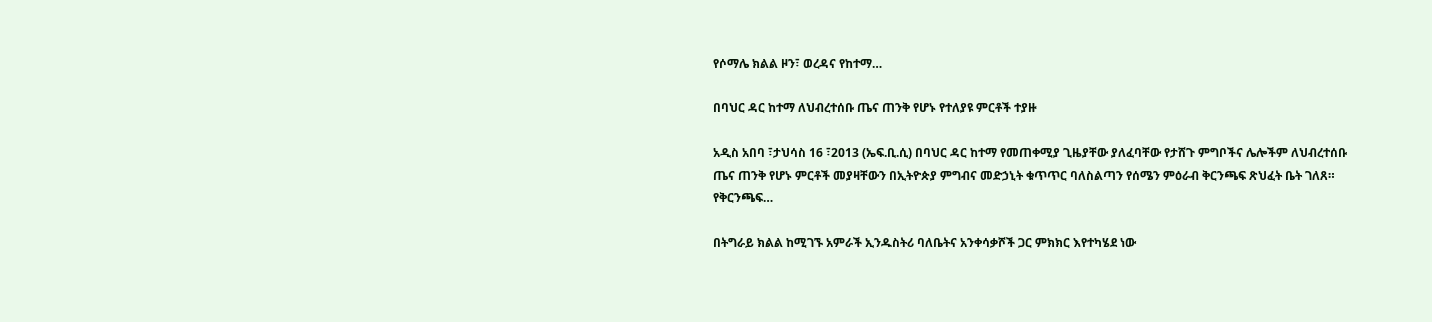የሶማሌ ክልል ዞን፣ ወረዳና የከተማ…

በባህር ዳር ከተማ ለህብረተሰቡ ጤና ጠንቅ የሆኑ የተለያዩ ምርቶች ተያዙ

አዲስ አበባ ፣ታህሳስ 16 ፣2013 (ኤፍ.ቢ.ሲ) በባህር ዳር ከተማ የመጠቀሚያ ጊዜያቸው ያለፈባቸው የታሸጉ ምግቦችና ሌሎችም ለህብረተሰቡ ጤና ጠንቅ የሆኑ ምርቶች መያዛቸውን በኢትዮጵያ ምግብና መድኃኒት ቁጥጥር ባለስልጣን የሰሜን ምዕራብ ቅርንጫፍ ጽህፈት ቤት ገለጸ። የቅርንጫፍ…

በትግራይ ክልል ከሚገኙ አምራች ኢንዱስትሪ ባለቤትና አንቀሳቃሾች ጋር ምክክር እየተካሄደ ነው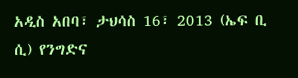አዲስ አበባ፣ ታህሳስ 16፣ 2013 (ኤፍ ቢ ሲ) የንግድና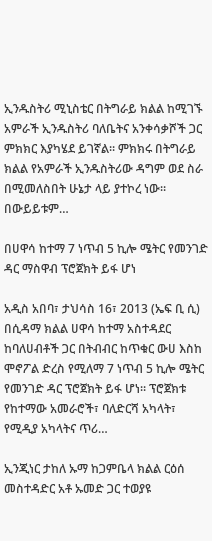ኢንዱስትሪ ሚኒስቴር በትግራይ ክልል ከሚገኙ አምራች ኢንዱስትሪ ባለቤትና አንቀሳቃሾች ጋር ምክክር እያካሄደ ይገኛል። ምክክሩ በትግራይ ክልል የአምራች ኢንዱስትሪው ዳግም ወደ ስራ በሚመለስበት ሁኔታ ላይ ያተኮረ ነው። በውይይቱም…

በሀዋሳ ከተማ 7 ነጥብ 5 ኪሎ ሜትር የመንገድ ዳር ማስዋብ ፕሮጀክት ይፋ ሆነ

አዲስ አበባ፣ ታህሳስ 16፣ 2013 (ኤፍ ቢ ሲ) በሲዳማ ክልል ሀዋሳ ከተማ አስተዳደር ከባለሀብቶች ጋር በትብብር ከጥቁር ውሀ እስከ ሞኖፖል ድረስ የሚለማ 7 ነጥብ 5 ኪሎ ሜትር የመንገድ ዳር ፕሮጀክት ይፋ ሆነ። ፕሮጀክቱ የከተማው አመራሮች፣ ባለድርሻ አካላት፣ የሚዲያ አካላትና ጥሪ…

ኢንጂነር ታከለ ኡማ ከጋምቤላ ክልል ርዕሰ መስተዳድር አቶ ኡመድ ጋር ተወያዩ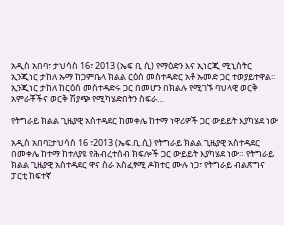አዲስ አበባ፣ ታህሳስ 16፣ 2013 (ኤፍ ቢ ሲ) የማዕድን እና ኢነርጂ ሚኒስትር ኢንጂነር ታከለ ኡማ ከጋምቤላ ክልል ርዕሰ መስተዳድር አቶ ኡመድ ጋር ተወያይተዋል፡፡ ኢንጂነር ታከለ ከርዕሰ መስተዳድሩ ጋር በመሆን በክልሉ የሚገኙ ባህላዊ ወርቅ አምራቾችና ወርቅ ሽያጭ የሚካሄድበትን ስፍራ…

የትግራይ ክልል ጊዜያዊ አስተዳደር ከመቀሌ ከተማ ነዋሪዎች ጋር ውይይት እያካሄደ ነው

አዲስ አበባ፤ታህሳስ 16 ፣2013 (ኤፍ.ቢ.ሲ) የትግራይ ክልል ጊዜያዊ አስተዳደር በመቀሌ ከተማ ከተለያዩ የሕብረተሰብ ክፍሎች ጋር ውይይት እያካሄደ ነው። የትግራይ ክልል ጊዜያዊ አስተዳደር ዋና ስራ አስፈፃሚ ዶክተር ሙሉ ነጋ፣ የትግራይ ብልጽግና ፓርቲ ከፍተኛ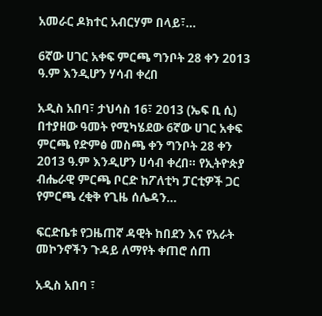አመራር ዶክተር አብርሃም በላይ፣…

6ኛው ሀገር አቀፍ ምርጫ ግንቦት 28 ቀን 2013 ዓ.ም እንዲሆን ሃሳብ ቀረበ

አዲስ አበባ፣ ታህሳስ 16፣ 2013 (ኤፍ ቢ ሲ) በተያዘው ዓመት የሚካሄደው 6ኛው ሀገር አቀፍ ምርጫ የድምፅ መስጫ ቀን ግንቦት 28 ቀን 2013 ዓ.ም እንዲሆን ሀሳብ ቀረበ። የኢትዮጵያ ብሔራዊ ምርጫ ቦርድ ከፖለቲካ ፓርቲዎች ጋር የምርጫ ረቂቅ የጊዜ ሰሌዳን…

ፍርድቤቱ የጋዜጠኛ ዳዊት ከበደን እና የአራት መኮንኖችን ጉዳይ ለማየት ቀጠሮ ሰጠ

አዲስ አበባ ፣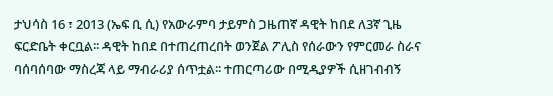ታህሳስ 16 ፣ 2013 (ኤፍ ቢ ሲ) የአውራምባ ታይምስ ጋዜጠኛ ዳዊት ከበደ ለ3ኛ ጊዜ ፍርድቤት ቀርቧል፡፡ ዳዊት ከበደ በተጠረጠረበት ወንጀል ፖሊስ የሰራውን የምርመራ ስራና ባሰባሰባው ማስረጃ ላይ ማብራሪያ ሰጥቷል፡፡ ተጠርጣሪው በሚዲያዎች ሲዘገብብኝ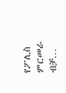የፖሊስ ምርመራ ብቻ…